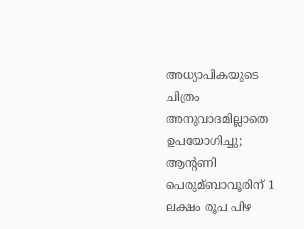അധ്യാപികയുടെ ചിത്രം അനുവാദമില്ലാതെ ഉപയോഗിച്ചു; ആന്‍റണി പെരുമ്ബാവൂരിന് 1 ലക്ഷം രൂപ പിഴ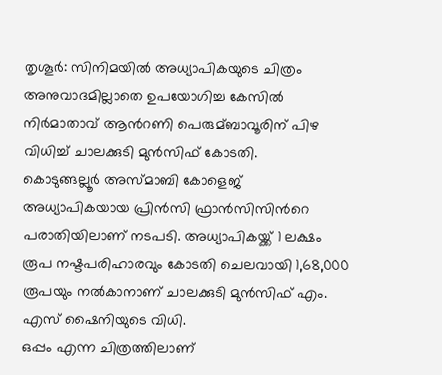തൃശൂർ: സിനിമയില്‍ അധ്യാപികയുടെ ചിത്രം അനുവാദമില്ലാതെ ഉപയോഗിച്ച കേസില്‍ നിർമാതാവ് ആന്‍റണി പെരുമ്ബാവൂരിന് പിഴ വിധിച്ച്‌ ചാലക്കുടി മുൻസിഫ് കോടതി.
കൊടുങ്ങല്ലൂർ അസ്മാബി കോളെജ് അധ്യാപികയായ പ്രിൻസി ഫ്രാൻസിസിന്‍റെ പരാതിയിലാണ് നടപടി. അധ്യാപികയ്ക്ക് 1 ലക്ഷം രൂപ നഷ്ടപരിഹാരവും കോടതി ചെലവായി 1,68,000 രൂപയും നല്‍കാനാണ് ചാലക്കുടി മുൻസിഫ് എം. എസ് ഷൈനിയുടെ വിധി.
ഒപ്പം എന്ന ചിത്രത്തിലാണ്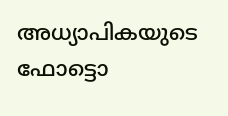അധ്യാപികയുടെ ഫോട്ടൊ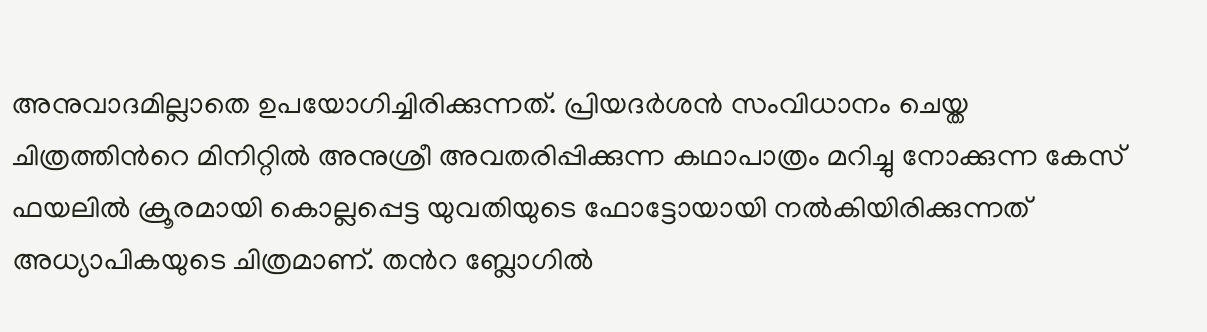അനുവാദമില്ലാതെ ഉപയോഗിച്ചിരിക്കുന്നത്. പ്രിയദർശൻ സംവിധാനം ചെയ്ത ചിത്രത്തിന്‍റെ മിനിറ്റില്‍ അനുശ്രീ അവതരിപ്പിക്കുന്ന കഥാപാത്രം മറിച്ചു നോക്കുന്ന കേസ് ഫയലില്‍ ക്രൂരമായി കൊല്ലപ്പെട്ട യുവതിയുടെ ഫോട്ടോയായി നല്‍കിയിരിക്കുന്നത് അധ്യാപികയുടെ ചിത്രമാണ്. തന്‍റ ബ്ലോഗില്‍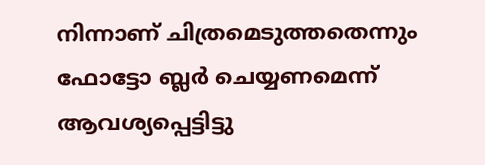നിന്നാണ് ചിത്രമെടുത്തതെന്നും ഫോട്ടോ ബ്ലർ ചെയ്യണമെന്ന് ആവശ്യപ്പെട്ടിട്ടു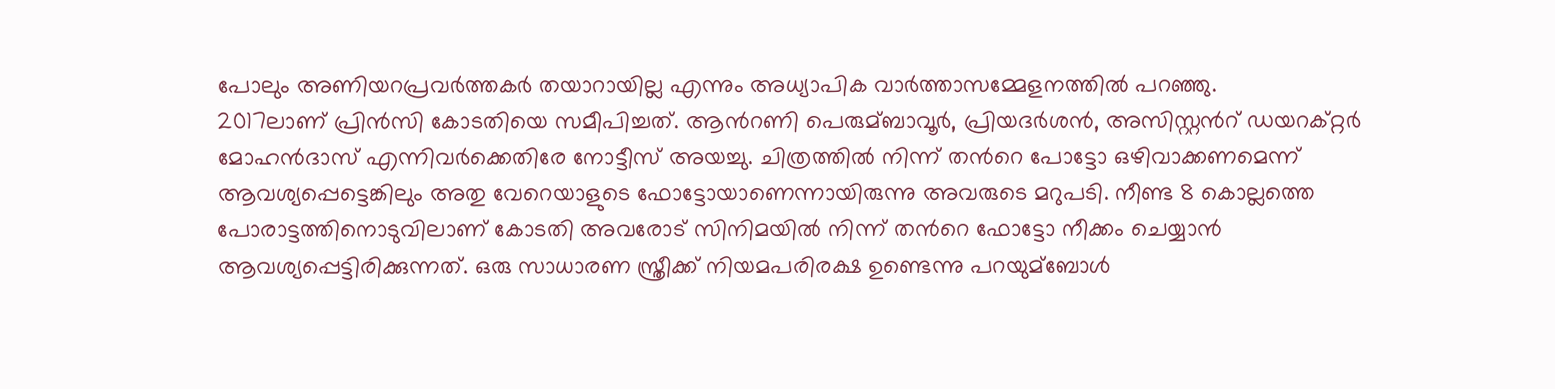പോലും അണിയറപ്രവർത്തകർ തയാറായില്ല എന്നും അധ്യാപിക വാർത്താസമ്മേളനത്തില്‍ പറഞ്ഞു.
2017ലാണ് പ്രിൻസി കോടതിയെ സമീപിച്ചത്. ആന്‍റണി പെരുമ്ബാവൂർ, പ്രിയദർശൻ, അസിസ്റ്റന്‍റ് ഡയറക്റ്റർ മോഹൻദാസ് എന്നിവർക്കെതിരേ നോട്ടീസ് അയച്ചു. ചിത്രത്തില്‍ നിന്ന് തന്‍റെ പോട്ടോ ഒഴിവാക്കണമെന്ന് ആവശ്യപ്പെട്ടെങ്കിലും അതു വേറെയാളുടെ ഫോട്ടോയാണെന്നായിരുന്നു അവരുടെ മറുപടി. നീണ്ട 8 കൊല്ലത്തെ പോരാട്ടത്തിനൊടുവിലാണ് കോടതി അവരോട് സിനിമയില്‍ നിന്ന് തന്‍റെ ഫോട്ടോ നീക്കം ചെയ്യാൻ ആവശ്യപ്പെട്ടിരിക്കുന്നത്. ഒരു സാധാരണ സ്ത്രീക്ക് നിയമപരിരക്ഷ ഉണ്ടെന്നു പറയുമ്ബോള്‍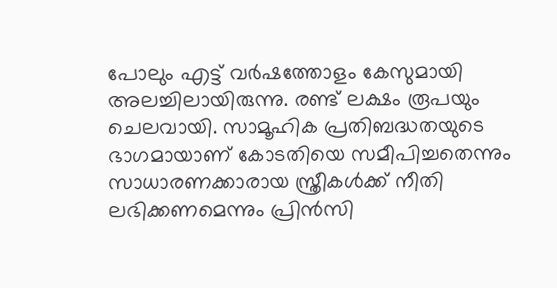പോലും എട്ട് വർഷത്തോളം കേസുമായി അലച്ചിലായിരുന്നു. രണ്ട് ലക്ഷം രൂപയും ചെലവായി. സാമൂഹിക പ്രതിബദ്ധതയുടെ ഭാഗമായാണ് കോടതിയെ സമീപിച്ചതെന്നും സാധാരണക്കാരായ സ്ത്രീകള്‍ക്ക് നീതി ലഭിക്കണമെന്നും പ്രിൻസി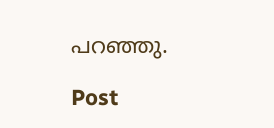പറഞ്ഞു.

Post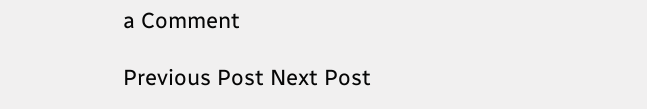a Comment

Previous Post Next Post